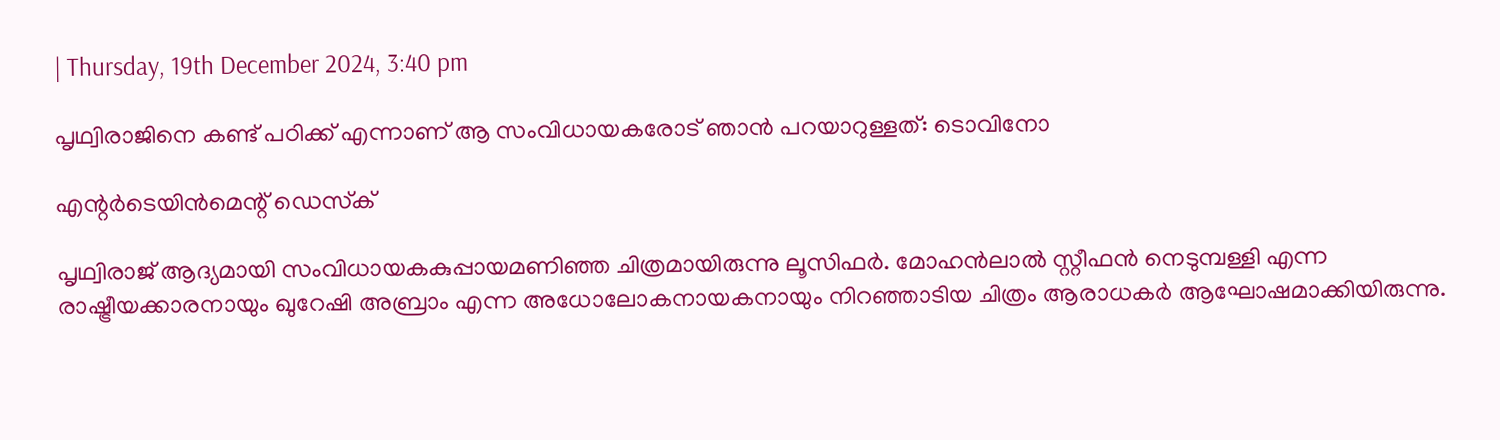| Thursday, 19th December 2024, 3:40 pm

പൃഥ്വിരാജിനെ കണ്ട് പഠിക്ക് എന്നാണ് ആ സംവിധായകരോട് ഞാന്‍ പറയാറുള്ളത്: ടൊവിനോ

എന്റര്‍ടെയിന്‍മെന്റ് ഡെസ്‌ക്

പൃഥ്വിരാജ് ആദ്യമായി സംവിധായകകുപ്പായമണിഞ്ഞ ചിത്രമായിരുന്നു ലൂസിഫര്‍. മോഹന്‍ലാല്‍ സ്റ്റീഫന്‍ നെടുമ്പള്ളി എന്ന രാഷ്ട്രീയക്കാരനായും ഖുറേഷി അബ്രാം എന്ന അധോലോകനായകനായും നിറഞ്ഞാടിയ ചിത്രം ആരാധകര്‍ ആഘോഷമാക്കിയിരുന്നു.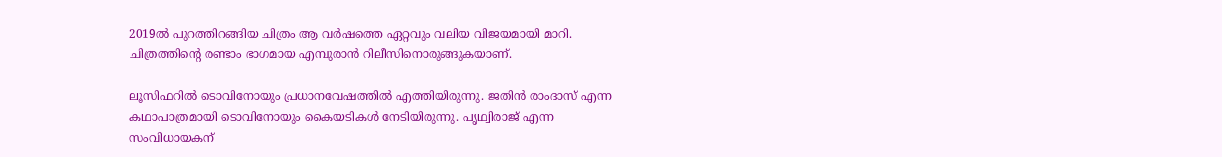2019ല്‍ പുറത്തിറങ്ങിയ ചിത്രം ആ വര്‍ഷത്തെ ഏറ്റവും വലിയ വിജയമായി മാറി. ചിത്രത്തിന്റെ രണ്ടാം ഭാഗമായ എമ്പുരാന്‍ റിലീസിനൊരുങ്ങുകയാണ്.

ലൂസിഫറില്‍ ടൊവിനോയും പ്രധാനവേഷത്തില്‍ എത്തിയിരുന്നു. ജതിന്‍ രാംദാസ് എന്ന കഥാപാത്രമായി ടൊവിനോയും കൈയടികള്‍ നേടിയിരുന്നു. പൃഥ്വിരാജ് എന്ന സംവിധായകന്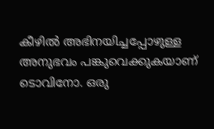കീഴില്‍ അഭിനയിച്ചപ്പോഴുള്ള അനുഭവം പങ്കുവെക്കുകയാണ് ടൊവിനോ. ഒരു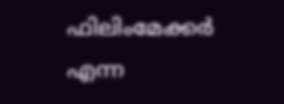ഫിലിംമേക്കര്‍ എന്ന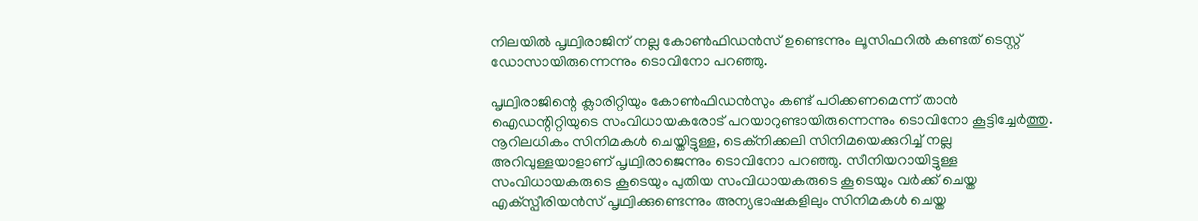നിലയില്‍ പൃഥ്വിരാജിന് നല്ല കോണ്‍ഫിഡന്‍സ് ഉണ്ടെന്നും ലൂസിഫറില്‍ കണ്ടത് ടെസ്റ്റ് ഡോസായിരുന്നെന്നും ടൊവിനോ പറഞ്ഞു.

പൃഥ്വിരാജിന്റെ ക്ലാരിറ്റിയും കോണ്‍ഫിഡന്‍സും കണ്ട് പഠിക്കണമെന്ന് താന്‍ ഐഡന്റിറ്റിയുടെ സംവിധായകരോട് പറയാറുണ്ടായിരുന്നെന്നും ടൊവിനോ കൂട്ടിച്ചേര്‍ത്തു. നൂറിലധികം സിനിമകള്‍ ചെയ്തിട്ടുള്ള, ടെക്‌നിക്കലി സിനിമയെക്കുറിച്ച് നല്ല അറിവുള്ളയാളാണ് പൃഥ്വിരാജെന്നും ടൊവിനോ പറഞ്ഞു. സീനിയറായിട്ടുള്ള സംവിധായകരുടെ കൂടെയും പുതിയ സംവിധായകരുടെ കൂടെയും വര്‍ക്ക് ചെയ്ത എക്‌സ്പീരിയന്‍സ് പൃഥ്വിക്കുണ്ടെന്നും അന്യഭാഷകളിലും സിനിമകള്‍ ചെയ്ത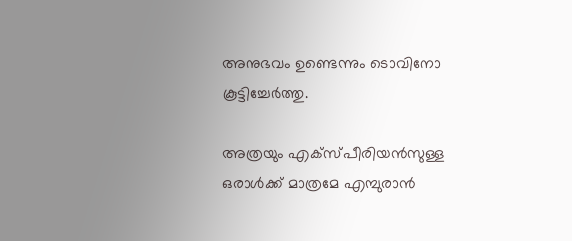അനുഭവം ഉണ്ടെന്നും ടൊവിനോ കൂട്ടിച്ചേര്‍ത്തു.

അത്രയും എക്‌സ്പീരിയന്‍സുള്ള ഒരാള്‍ക്ക് മാത്രമേ എമ്പുരാന്‍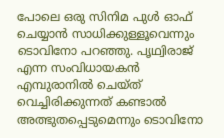പോലെ ഒരു സിനിമ പുള്‍ ഓഫ് ചെയ്യാന്‍ സാധിക്കുള്ളൂവെന്നും ടൊവിനോ പറഞ്ഞു. പൃഥ്വിരാജ് എന്ന സംവിധായകന്‍ എമ്പുരാനില്‍ ചെയ്ത് വെച്ചിരിക്കുന്നത് കണ്ടാല്‍ അത്ഭുതപ്പെടുമെന്നും ടൊവിനോ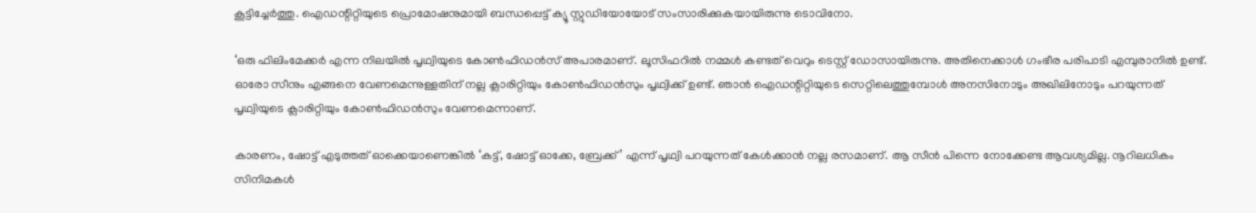കൂട്ടിച്ചേര്‍ത്തു. ഐഡന്റിറ്റിയുടെ പ്രൊമോഷനുമായി ബന്ധപ്പെട്ട് ക്യൂ സ്റ്റുഡിയോയോട് സംസാരിക്കുകയായിരുന്നു ടൊവിനോ.

‘ഒരു ഫിലിംമേക്കര്‍ എന്ന നിലയില്‍ പൃഥ്വിയുടെ കോണ്‍ഫിഡന്‍സ് അപാരമാണ്. ലൂസിഫറില്‍ നമ്മള്‍ കണ്ടത് വെറും ടെസ്റ്റ് ഡോസായിരുന്നു. അതിനെക്കാള്‍ ഗംഭീര പരിപാടി എമ്പുരാനില്‍ ഉണ്ട്. ഓരോ സീനും എങ്ങനെ വേണമെന്നുള്ളതിന് നല്ല ക്ലാരിറ്റിയും കോണ്‍ഫിഡന്‍സും പൃഥ്വിക്ക് ഉണ്ട്. ഞാന്‍ ഐഡന്റിറ്റിയുടെ സെറ്റിലെത്തുമ്പോള്‍ അനസിനോടും അഖിലിനോടും പറയുന്നത് പൃഥ്വിയുടെ ക്ലാരിറ്റിയും കോണ്‍ഫിഡന്‍സും വേണമെന്നാണ്.

കാരണം, ഷോട്ട് എടുത്തത് ഓക്കെയാണെങ്കില്‍ ‘കട്ട്, ഷോട്ട് ഓക്കേ, ബ്രേക്ക്’ എന്ന് പൃഥ്വി പറയുന്നത് കേള്‍ക്കാന്‍ നല്ല രസമാണ്. ആ സീന്‍ പിന്നെ നോക്കേണ്ട ആവശ്യമില്ല. നൂറിലധികം സിനിമകള്‍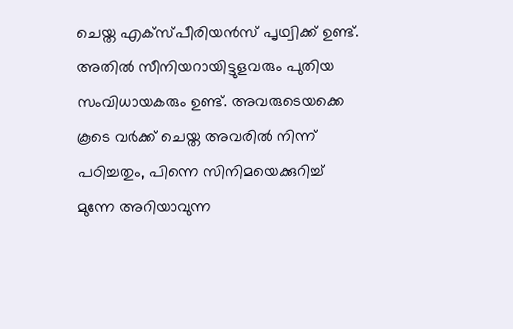ചെയ്ത എക്‌സ്പീരിയന്‍സ് പൃഥ്വിക്ക് ഉണ്ട്. അതില്‍ സീനിയറായിട്ടുളവരും പുതിയ സംവിധായകരും ഉണ്ട്. അവരുടെയക്കെ കൂടെ വര്‍ക്ക് ചെയ്ത അവരില്‍ നിന്ന് പഠിച്ചതും, പിന്നെ സിനിമയെക്കുറിച്ച് മുന്നേ അറിയാവുന്ന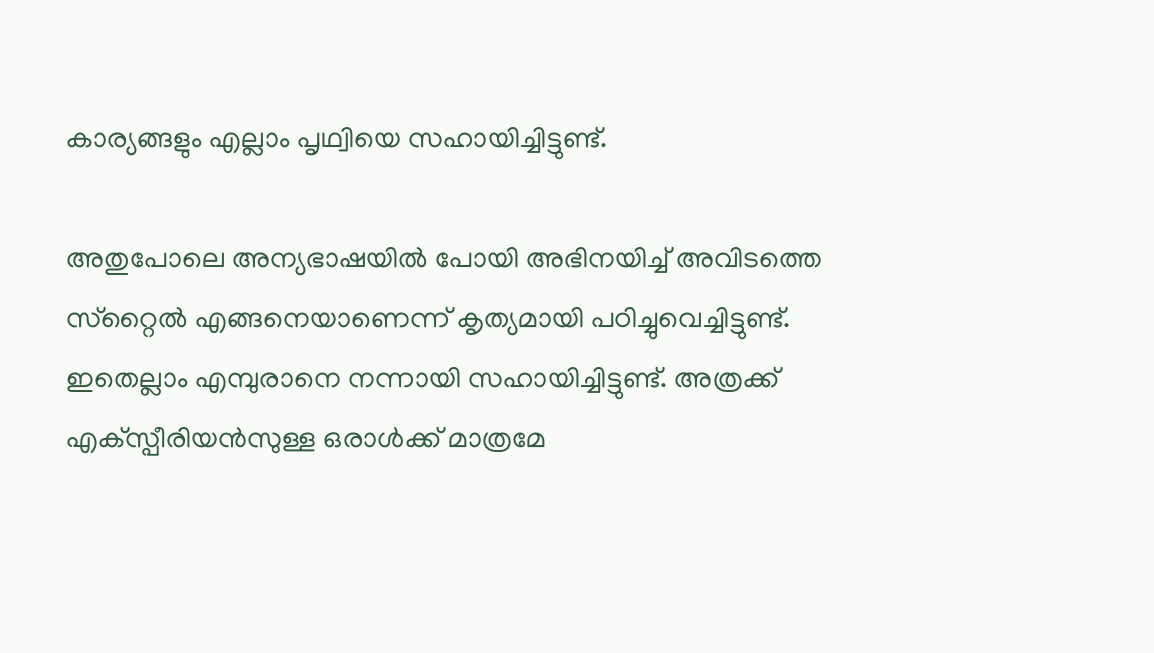കാര്യങ്ങളും എല്ലാം പൃഥ്വിയെ സഹായിച്ചിട്ടുണ്ട്.

അതുപോലെ അന്യഭാഷയില്‍ പോയി അഭിനയിച്ച് അവിടത്തെ സ്‌റ്റൈല്‍ എങ്ങനെയാണെന്ന് കൃത്യമായി പഠിച്ചുവെച്ചിട്ടുണ്ട്. ഇതെല്ലാം എമ്പുരാനെ നന്നായി സഹായിച്ചിട്ടുണ്ട്. അത്രക്ക് എക്‌സ്പീരിയന്‍സുള്ള ഒരാള്‍ക്ക് മാത്രമേ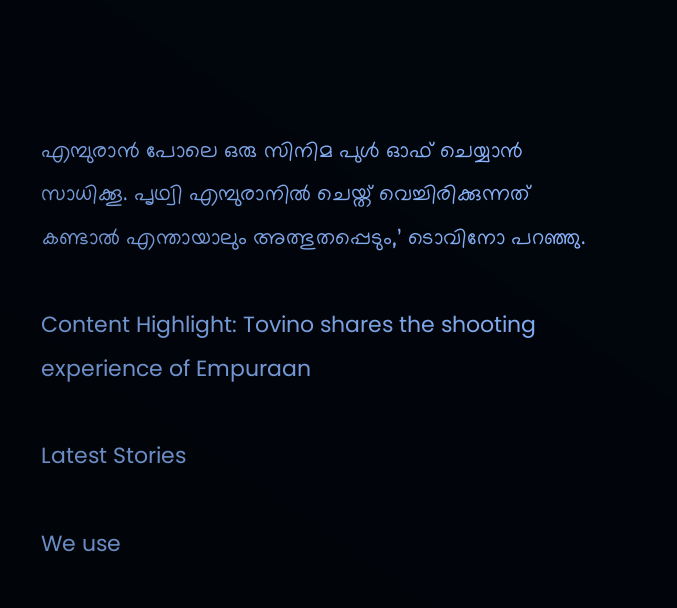എമ്പുരാന്‍ പോലെ ഒരു സിനിമ പുള്‍ ഓഫ് ചെയ്യാന്‍ സാധിക്കൂ. പൃഥ്വി എമ്പുരാനില്‍ ചെയ്ത് വെച്ചിരിക്കുന്നത് കണ്ടാല്‍ എന്തായാലും അത്ഭുതപ്പെടും,’ ടൊവിനോ പറഞ്ഞു.

Content Highlight: Tovino shares the shooting experience of Empuraan

Latest Stories

We use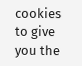cookies to give you the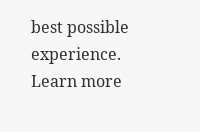best possible experience. Learn more